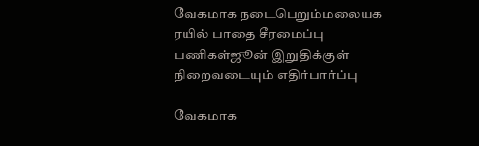வேகமாக நடைபெறும்மலையக ரயில் பாதை சீரமைப்பு பணிகள்ஜூன் இறுதிக்குள் நிறைவடையும் எதிர்பார்ப்பு

வேகமாக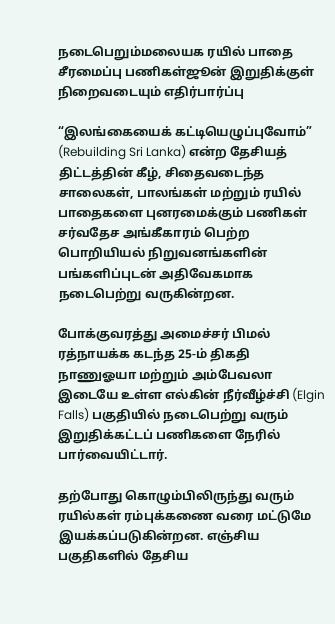நடைபெறும்மலையக ரயில் பாதை சீரமைப்பு பணிகள்ஜூன் இறுதிக்குள் நிறைவடையும் எதிர்பார்ப்பு

“இலங்கையைக் கட்டியெழுப்புவோம்” (Rebuilding Sri Lanka) என்ற தேசியத் திட்டத்தின் கீழ், சிதைவடைந்த சாலைகள், பாலங்கள் மற்றும் ரயில் பாதைகளை புனரமைக்கும் பணிகள் சர்வதேச அங்கீகாரம் பெற்ற பொறியியல் நிறுவனங்களின் பங்களிப்புடன் அதிவேகமாக நடைபெற்று வருகின்றன.

போக்குவரத்து அமைச்சர் பிமல் ரத்நாயக்க கடந்த 25-ம் திகதி நாணுஓயா மற்றும் அம்பேவலா இடையே உள்ள எல்கின் நீர்வீழ்ச்சி (Elgin Falls) பகுதியில் நடைபெற்று வரும் இறுதிக்கட்டப் பணிகளை நேரில் பார்வையிட்டார்.

தற்போது கொழும்பிலிருந்து வரும் ரயில்கள் ரம்புக்கணை வரை மட்டுமே இயக்கப்படுகின்றன. எஞ்சிய பகுதிகளில் தேசிய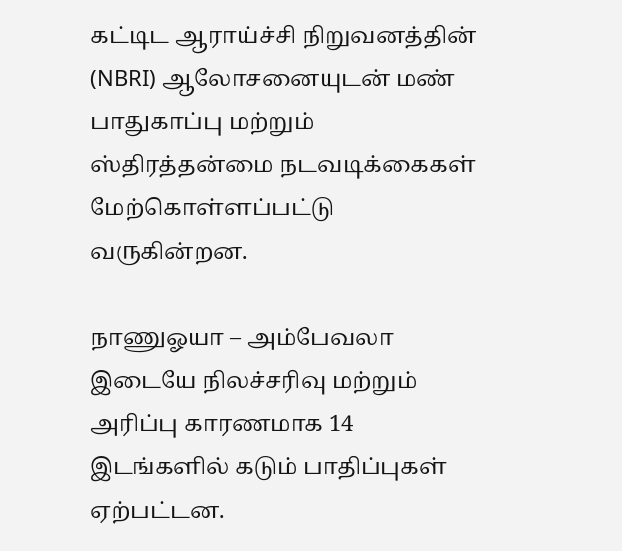கட்டிட ஆராய்ச்சி நிறுவனத்தின் (NBRI) ஆலோசனையுடன் மண் பாதுகாப்பு மற்றும் ஸ்திரத்தன்மை நடவடிக்கைகள் மேற்கொள்ளப்பட்டு வருகின்றன.

நாணுஓயா – அம்பேவலா இடையே நிலச்சரிவு மற்றும் அரிப்பு காரணமாக 14 இடங்களில் கடும் பாதிப்புகள் ஏற்பட்டன.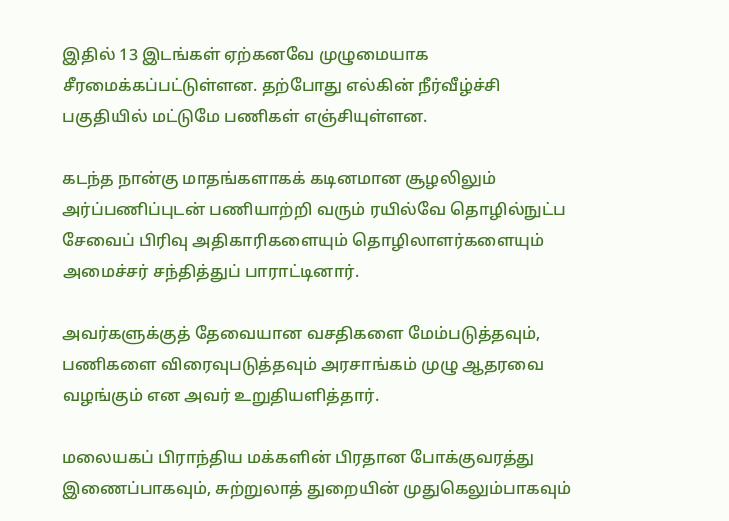இதில் 13 இடங்கள் ஏற்கனவே முழுமையாக சீரமைக்கப்பட்டுள்ளன. தற்போது எல்கின் நீர்வீழ்ச்சி பகுதியில் மட்டுமே பணிகள் எஞ்சியுள்ளன.

கடந்த நான்கு மாதங்களாகக் கடினமான சூழலிலும் அர்ப்பணிப்புடன் பணியாற்றி வரும் ரயில்வே தொழில்நுட்ப சேவைப் பிரிவு அதிகாரிகளையும் தொழிலாளர்களையும் அமைச்சர் சந்தித்துப் பாராட்டினார்.

அவர்களுக்குத் தேவையான வசதிகளை மேம்படுத்தவும், பணிகளை விரைவுபடுத்தவும் அரசாங்கம் முழு ஆதரவை வழங்கும் என அவர் உறுதியளித்தார்.

மலையகப் பிராந்திய மக்களின் பிரதான போக்குவரத்து இணைப்பாகவும், சுற்றுலாத் துறையின் முதுகெலும்பாகவும்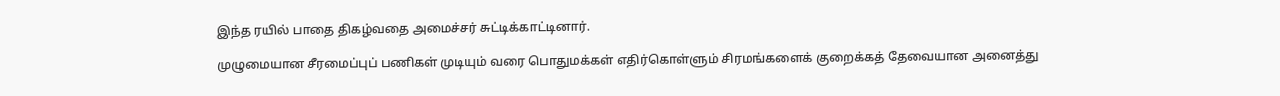இந்த ரயில் பாதை திகழ்வதை அமைச்சர் சுட்டிக்காட்டினார்.

முழுமையான சீரமைப்புப் பணிகள் முடியும் வரை பொதுமக்கள் எதிர்கொள்ளும் சிரமங்களைக் குறைக்கத் தேவையான அனைத்து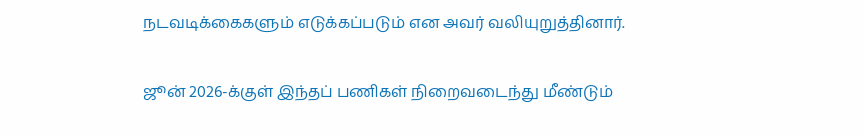நடவடிக்கைகளும் எடுக்கப்படும் என அவர் வலியுறுத்தினார்.

ஜூன் 2026-க்குள் இந்தப் பணிகள் நிறைவடைந்து மீண்டும்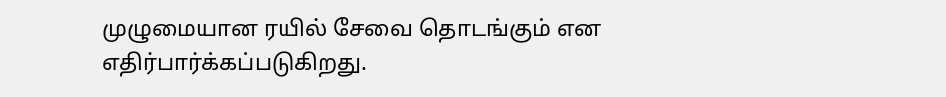முழுமையான ரயில் சேவை தொடங்கும் என எதிர்பார்க்கப்படுகிறது.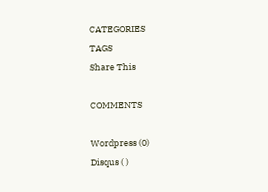CATEGORIES
TAGS
Share This

COMMENTS

Wordpress (0)
Disqus ( )